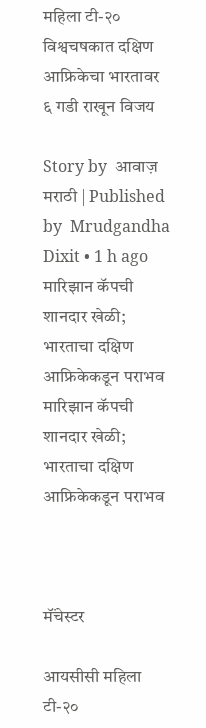महिला टी-२० विश्वचषकात दक्षिण आफ्रिकेचा भारतावर ६ गडी राखून विजय

Story by  आवाज़ मराठी | Published by  Mrudgandha Dixit • 1 h ago
मारिझान कॅपची शानदार खेळी; भारताचा दक्षिण आफ्रिकेकडून पराभव
मारिझान कॅपची शानदार खेळी; भारताचा दक्षिण आफ्रिकेकडून पराभव



मॅंचेस्टर

आयसीसी महिला टी-२०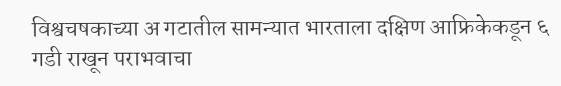विश्वचषकाच्या अ गटातील सामन्यात भारताला दक्षिण आफ्रिकेकडून ६ गडी राखून पराभवाचा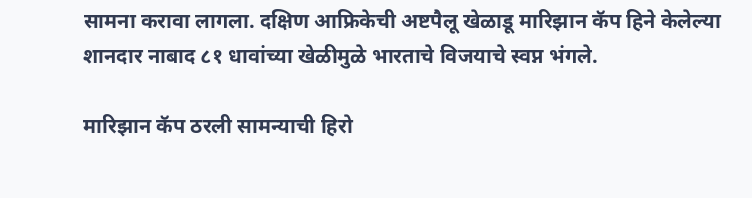सामना करावा लागला. दक्षिण आफ्रिकेची अष्टपैलू खेळाडू मारिझान कॅप हिने केलेल्या शानदार नाबाद ८१ धावांच्या खेळीमुळे भारताचे विजयाचे स्वप्न भंगले.

मारिझान कॅप ठरली सामन्याची हिरो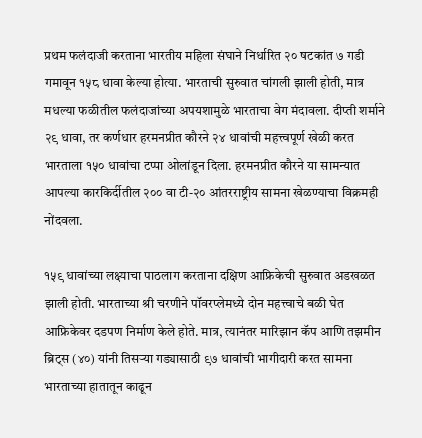प्रथम फलंदाजी करताना भारतीय महिला संघाने निर्धारित २० षटकांत ७ गडी गमावून १५८ धावा केल्या होत्या. भारताची सुरुवात चांगली झाली होती, मात्र मधल्या फळीतील फलंदाजांच्या अपयशामुळे भारताचा वेग मंदावला. दीप्ती शर्माने २९ धावा, तर कर्णधार हरमनप्रीत कौरने २४ धावांची महत्त्वपूर्ण खेळी करत भारताला १५० धावांचा टप्पा ओलांडून दिला. हरमनप्रीत कौरने या सामन्यात आपल्या कारकिर्दीतील २०० वा टी-२० आंतरराष्ट्रीय सामना खेळण्याचा विक्रमही नोंदवला.

१५९ धावांच्या लक्ष्याचा पाठलाग करताना दक्षिण आफ्रिकेची सुरुवात अडखळत झाली होती. भारताच्या श्री चरणीने पॉवरप्लेमध्ये दोन महत्त्वाचे बळी घेत आफ्रिकेवर दडपण निर्माण केले होते. मात्र, त्यानंतर मारिझान कॅप आणि तझमीन ब्रिट्स (४०) यांनी तिसऱ्या गड्यासाठी ९७ धावांची भागीदारी करत सामना भारताच्या हातातून काढून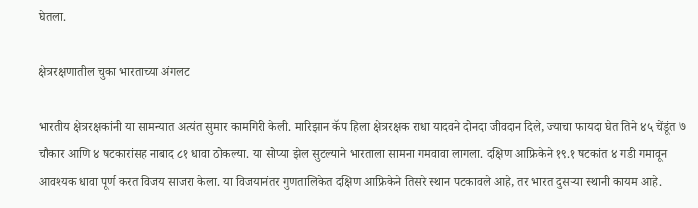घेतला.

क्षेत्ररक्षणातील चुका भारताच्या अंगलट

भारतीय क्षेत्ररक्षकांनी या सामन्यात अत्यंत सुमार कामगिरी केली. मारिझान कॅप हिला क्षेत्ररक्षक राधा यादवने दोनदा जीवदान दिले, ज्याचा फायदा घेत तिने ४५ चेंडूंत ७ चौकार आणि ४ षटकारांसह नाबाद ८१ धावा ठोकल्या. या सोप्या झेल सुटल्याने भारताला सामना गमवावा लागला. दक्षिण आफ्रिकेने १९.१ षटकांत ४ गडी गमावून आवश्यक धावा पूर्ण करत विजय साजरा केला. या विजयानंतर गुणतालिकेत दक्षिण आफ्रिकेने तिसरे स्थान पटकावले आहे, तर भारत दुसऱ्या स्थानी कायम आहे.